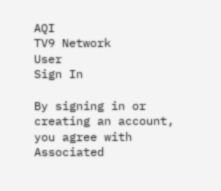AQI
TV9 Network
User
Sign In

By signing in or creating an account, you agree with Associated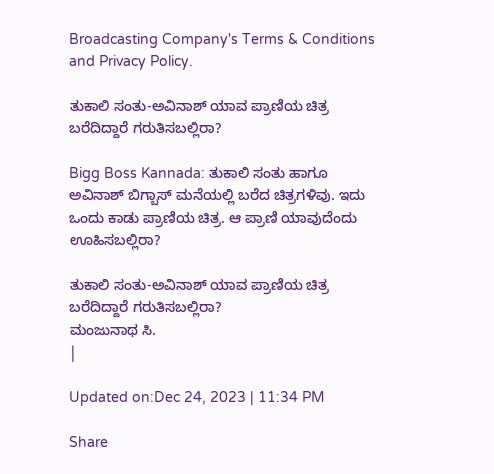Broadcasting Company's Terms & Conditions and Privacy Policy.

ತುಕಾಲಿ ಸಂತು-ಅವಿನಾಶ್ ಯಾವ ಪ್ರಾಣಿಯ ಚಿತ್ರ ಬರೆದಿದ್ದಾರೆ ಗರುತಿಸಬಲ್ಲಿರಾ?

Bigg Boss Kannada: ತುಕಾಲಿ ಸಂತು ಹಾಗೂ ಅವಿನಾಶ್ ಬಿಗ್ಬಾಸ್ ಮನೆಯಲ್ಲಿ ಬರೆದ ಚಿತ್ರಗಳಿವು. ಇದು ಒಂದು ಕಾಡು ಪ್ರಾಣಿಯ ಚಿತ್ರ. ಆ ಪ್ರಾಣಿ ಯಾವುದೆಂದು ಊಹಿಸಬಲ್ಲಿರಾ?

ತುಕಾಲಿ ಸಂತು-ಅವಿನಾಶ್ ಯಾವ ಪ್ರಾಣಿಯ ಚಿತ್ರ ಬರೆದಿದ್ದಾರೆ ಗರುತಿಸಬಲ್ಲಿರಾ?
ಮಂಜುನಾಥ ಸಿ.
|

Updated on:Dec 24, 2023 | 11:34 PM

Share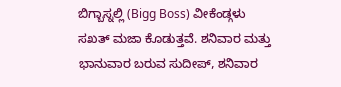ಬಿಗ್ಬಾಸ್ನಲ್ಲಿ (Bigg Boss) ವೀಕೆಂಡ್ಗಳು ಸಖತ್ ಮಜಾ ಕೊಡುತ್ತವೆ. ಶನಿವಾರ ಮತ್ತು ಭಾನುವಾರ ಬರುವ ಸುದೀಪ್, ಶನಿವಾರ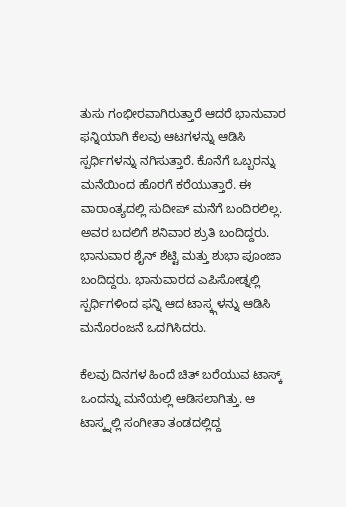ತುಸು ಗಂಭೀರವಾಗಿರುತ್ತಾರೆ ಆದರೆ ಭಾನುವಾರ ಫನ್ನಿಯಾಗಿ ಕೆಲವು ಆಟಗಳನ್ನು ಆಡಿಸಿ ಸ್ಪರ್ಧಿಗಳನ್ನು ನಗಿಸುತ್ತಾರೆ. ಕೊನೆಗೆ ಒಬ್ಬರನ್ನು ಮನೆಯಿಂದ ಹೊರಗೆ ಕರೆಯುತ್ತಾರೆ. ಈ ವಾರಾಂತ್ಯದಲ್ಲಿ ಸುದೀಪ್ ಮನೆಗೆ ಬಂದಿರಲಿಲ್ಲ. ಅವರ ಬದಲಿಗೆ ಶನಿವಾರ ಶ್ರುತಿ ಬಂದಿದ್ದರು. ಭಾನುವಾರ ಶೈನ್ ಶೆಟ್ಟಿ ಮತ್ತು ಶುಭಾ ಪೂಂಜಾ ಬಂದಿದ್ದರು. ಭಾನುವಾರದ ಎಪಿಸೋಡ್ನಲ್ಲಿ ಸ್ಪರ್ಧಿಗಳಿಂದ ಫನ್ನಿ ಆದ ಟಾಸ್ಕ್ಗಳನ್ನು ಆಡಿಸಿ ಮನೊರಂಜನೆ ಒದಗಿಸಿದರು.

ಕೆಲವು ದಿನಗಳ ಹಿಂದೆ ಚಿತ್ ಬರೆಯುವ ಟಾಸ್ಕ್ ಒಂದನ್ನು ಮನೆಯಲ್ಲಿ ಆಡಿಸಲಾಗಿತ್ತು. ಆ ಟಾಸ್ಕ್ನಲ್ಲಿ ಸಂಗೀತಾ ತಂಡದಲ್ಲಿದ್ದ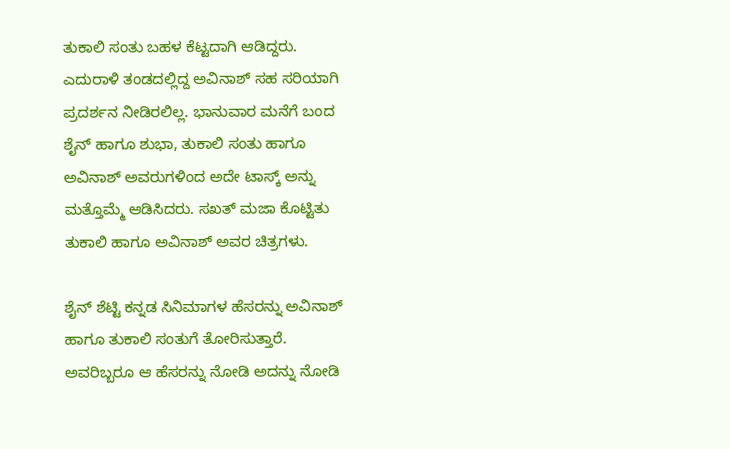ತುಕಾಲಿ ಸಂತು ಬಹಳ ಕೆಟ್ಟದಾಗಿ ಆಡಿದ್ದರು. ಎದುರಾಳಿ ತಂಡದಲ್ಲಿದ್ದ ಅವಿನಾಶ್ ಸಹ ಸರಿಯಾಗಿ ಪ್ರದರ್ಶನ ನೀಡಿರಲಿಲ್ಲ. ಭಾನುವಾರ ಮನೆಗೆ ಬಂದ ಶೈನ್ ಹಾಗೂ ಶುಭಾ, ತುಕಾಲಿ ಸಂತು ಹಾಗೂ ಅವಿನಾಶ್ ಅವರುಗಳಿಂದ ಅದೇ ಟಾಸ್ಕ್ ಅನ್ನು ಮತ್ತೊಮ್ಮೆ ಆಡಿಸಿದರು. ಸಖತ್ ಮಜಾ ಕೊಟ್ಟಿತು ತುಕಾಲಿ ಹಾಗೂ ಅವಿನಾಶ್ ಅವರ ಚಿತ್ರಗಳು.

ಶೈನ್ ಶೆಟ್ಟಿ ಕನ್ನಡ ಸಿನಿಮಾಗಳ ಹೆಸರನ್ನು ಅವಿನಾಶ್ ಹಾಗೂ ತುಕಾಲಿ ಸಂತುಗೆ ತೋರಿಸುತ್ತಾರೆ. ಅವರಿಬ್ಬರೂ ಆ ಹೆಸರನ್ನು ನೋಡಿ ಅದನ್ನು ನೋಡಿ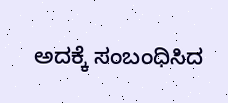ಅದಕ್ಕೆ ಸಂಬಂಧಿಸಿದ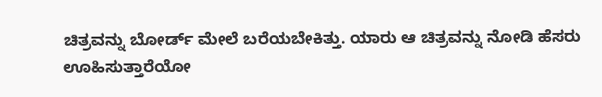ಚಿತ್ರವನ್ನು ಬೋರ್ಡ್ ಮೇಲೆ ಬರೆಯಬೇಕಿತ್ತು. ಯಾರು ಆ ಚಿತ್ರವನ್ನು ನೋಡಿ ಹೆಸರು ಊಹಿಸುತ್ತಾರೆಯೋ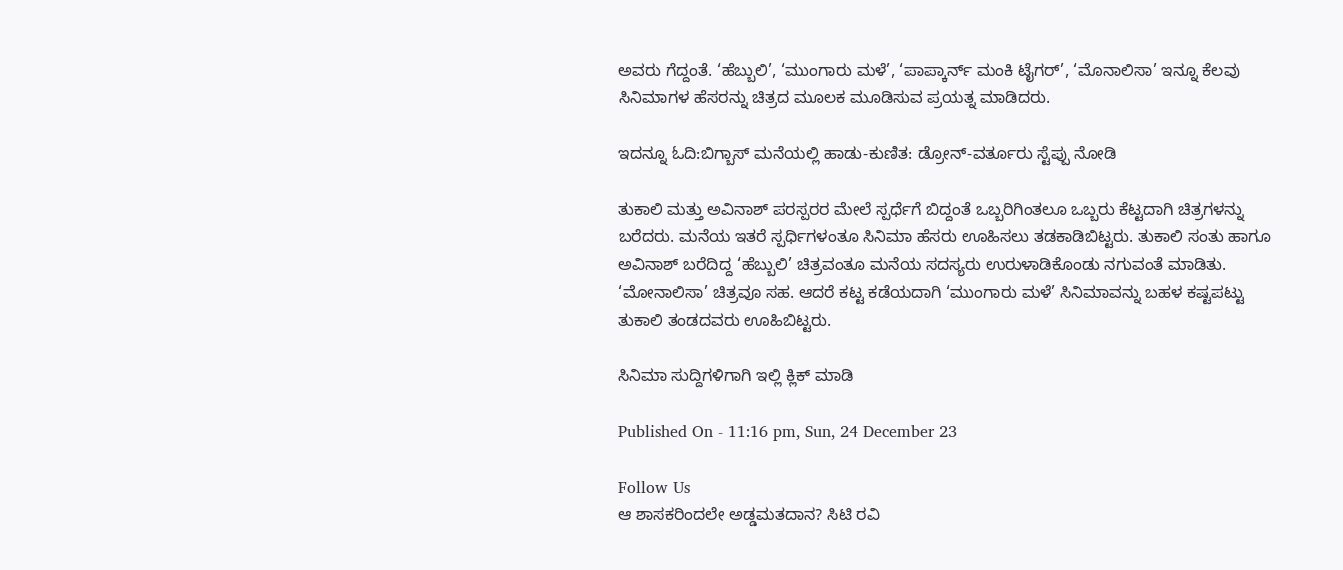ಅವರು ಗೆದ್ದಂತೆ. ‘ಹೆಬ್ಬುಲಿ’, ‘ಮುಂಗಾರು ಮಳೆ’, ‘ಪಾಪ್ಕಾರ್ನ್ ಮಂಕಿ ಟೈಗರ್’, ‘ಮೊನಾಲಿಸಾ’ ಇನ್ನೂ ಕೆಲವು ಸಿನಿಮಾಗಳ ಹೆಸರನ್ನು ಚಿತ್ರದ ಮೂಲಕ ಮೂಡಿಸುವ ಪ್ರಯತ್ನ ಮಾಡಿದರು.

ಇದನ್ನೂ ಓದಿ:ಬಿಗ್ಬಾಸ್ ಮನೆಯಲ್ಲಿ ಹಾಡು-ಕುಣಿತ: ಡ್ರೋನ್-ವರ್ತೂರು ಸ್ಟೆಪ್ಪು ನೋಡಿ

ತುಕಾಲಿ ಮತ್ತು ಅವಿನಾಶ್ ಪರಸ್ಪರರ ಮೇಲೆ ಸ್ಪರ್ಧೆಗೆ ಬಿದ್ದಂತೆ ಒಬ್ಬರಿಗಿಂತಲೂ ಒಬ್ಬರು ಕೆಟ್ಟದಾಗಿ ಚಿತ್ರಗಳನ್ನು ಬರೆದರು. ಮನೆಯ ಇತರೆ ಸ್ಪರ್ಧಿಗಳಂತೂ ಸಿನಿಮಾ ಹೆಸರು ಊಹಿಸಲು ತಡಕಾಡಿಬಿಟ್ಟರು. ತುಕಾಲಿ ಸಂತು ಹಾಗೂ ಅವಿನಾಶ್ ಬರೆದಿದ್ದ ‘ಹೆಬ್ಬುಲಿ’ ಚಿತ್ರವಂತೂ ಮನೆಯ ಸದಸ್ಯರು ಉರುಳಾಡಿಕೊಂಡು ನಗುವಂತೆ ಮಾಡಿತು. ‘ಮೋನಾಲಿಸಾ’ ಚಿತ್ರವೂ ಸಹ. ಆದರೆ ಕಟ್ಟ ಕಡೆಯದಾಗಿ ‘ಮುಂಗಾರು ಮಳೆ’ ಸಿನಿಮಾವನ್ನು ಬಹಳ ಕಷ್ಟಪಟ್ಟು ತುಕಾಲಿ ತಂಡದವರು ಊಹಿಬಿಟ್ಟರು.

ಸಿನಿಮಾ ಸುದ್ದಿಗಳಿಗಾಗಿ ಇಲ್ಲಿ ಕ್ಲಿಕ್ ಮಾಡಿ

Published On - 11:16 pm, Sun, 24 December 23

Follow Us
ಆ ಶಾಸಕರಿಂದಲೇ ಅಡ್ಡಮತದಾನ? ಸಿಟಿ ರವಿ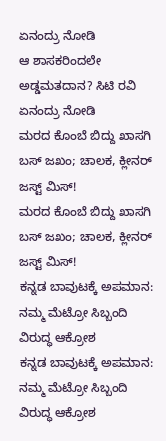ಏನಂದ್ರು ನೋಡಿ
ಆ ಶಾಸಕರಿಂದಲೇ ಅಡ್ಡಮತದಾನ? ಸಿಟಿ ರವಿ ಏನಂದ್ರು ನೋಡಿ
ಮರದ ಕೊಂಬೆ ಬಿದ್ದು ಖಾಸಗಿ ಬಸ್ ಜಖಂ; ಚಾಲಕ, ಕ್ಲೀನರ್ ಜಸ್ಟ್ ಮಿಸ್!
ಮರದ ಕೊಂಬೆ ಬಿದ್ದು ಖಾಸಗಿ ಬಸ್ ಜಖಂ; ಚಾಲಕ, ಕ್ಲೀನರ್ ಜಸ್ಟ್ ಮಿಸ್!
ಕನ್ನಡ ಬಾವುಟಕ್ಕೆ ಅಪಮಾನ: ನಮ್ಮ ಮೆಟ್ರೋ ಸಿಬ್ಬಂದಿ ವಿರುದ್ಧ ಆಕ್ರೋಶ
ಕನ್ನಡ ಬಾವುಟಕ್ಕೆ ಅಪಮಾನ: ನಮ್ಮ ಮೆಟ್ರೋ ಸಿಬ್ಬಂದಿ ವಿರುದ್ಧ ಆಕ್ರೋಶ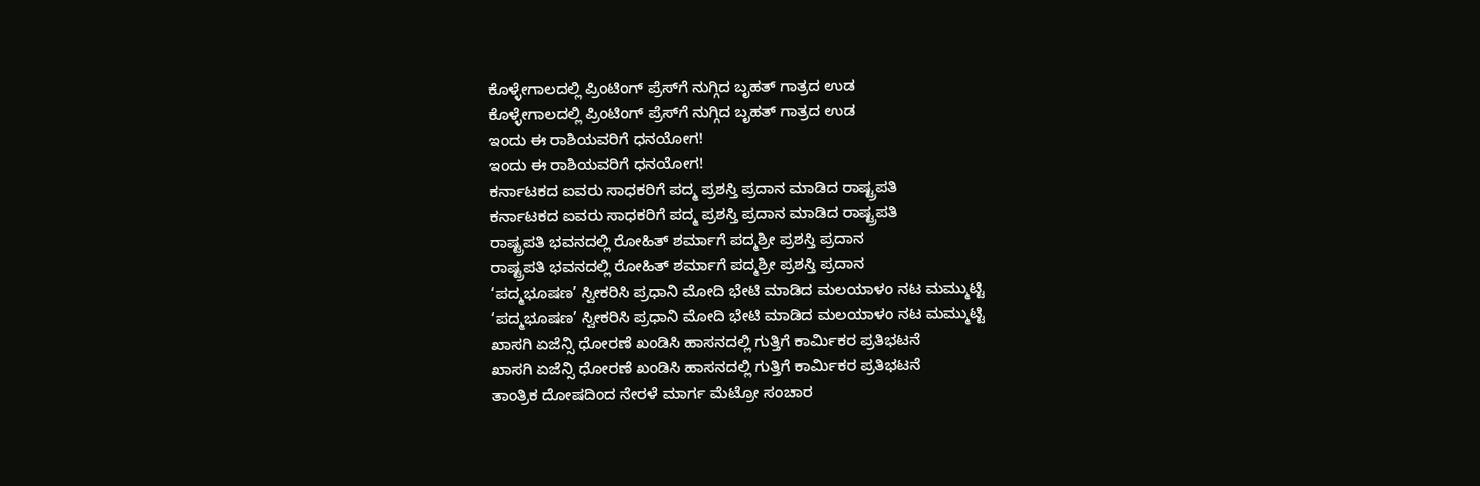ಕೊಳ್ಳೇಗಾಲದಲ್ಲಿ ಪ್ರಿಂಟಿಂಗ್ ಪ್ರೆಸ್‌ಗೆ ನುಗ್ಗಿದ ಬೃಹತ್ ಗಾತ್ರದ ಉಡ
ಕೊಳ್ಳೇಗಾಲದಲ್ಲಿ ಪ್ರಿಂಟಿಂಗ್ ಪ್ರೆಸ್‌ಗೆ ನುಗ್ಗಿದ ಬೃಹತ್ ಗಾತ್ರದ ಉಡ
ಇಂದು ಈ ರಾಶಿಯವರಿಗೆ ಧನಯೋಗ!
ಇಂದು ಈ ರಾಶಿಯವರಿಗೆ ಧನಯೋಗ!
ಕರ್ನಾಟಕದ ಐವರು ಸಾಧಕರಿಗೆ ಪದ್ಮ ಪ್ರಶಸ್ತಿ ಪ್ರದಾನ ಮಾಡಿದ ರಾಷ್ಟ್ರಪತಿ
ಕರ್ನಾಟಕದ ಐವರು ಸಾಧಕರಿಗೆ ಪದ್ಮ ಪ್ರಶಸ್ತಿ ಪ್ರದಾನ ಮಾಡಿದ ರಾಷ್ಟ್ರಪತಿ
ರಾಷ್ಟ್ರಪತಿ ಭವನದಲ್ಲಿ ರೋಹಿತ್ ಶರ್ಮಾಗೆ ಪದ್ಮಶ್ರೀ ಪ್ರಶಸ್ತಿ ಪ್ರದಾನ
ರಾಷ್ಟ್ರಪತಿ ಭವನದಲ್ಲಿ ರೋಹಿತ್ ಶರ್ಮಾಗೆ ಪದ್ಮಶ್ರೀ ಪ್ರಶಸ್ತಿ ಪ್ರದಾನ
‘ಪದ್ಮಭೂಷಣ’ ಸ್ವೀಕರಿಸಿ ಪ್ರಧಾನಿ ಮೋದಿ ಭೇಟಿ ಮಾಡಿದ ಮಲಯಾಳಂ ನಟ ಮಮ್ಮುಟ್ಟಿ
‘ಪದ್ಮಭೂಷಣ’ ಸ್ವೀಕರಿಸಿ ಪ್ರಧಾನಿ ಮೋದಿ ಭೇಟಿ ಮಾಡಿದ ಮಲಯಾಳಂ ನಟ ಮಮ್ಮುಟ್ಟಿ
ಖಾಸಗಿ ಏಜೆನ್ಸಿ ಧೋರಣೆ ಖಂಡಿಸಿ ಹಾಸನದಲ್ಲಿ ಗುತ್ತಿಗೆ ಕಾರ್ಮಿಕರ ಪ್ರತಿಭಟನೆ
ಖಾಸಗಿ ಏಜೆನ್ಸಿ ಧೋರಣೆ ಖಂಡಿಸಿ ಹಾಸನದಲ್ಲಿ ಗುತ್ತಿಗೆ ಕಾರ್ಮಿಕರ ಪ್ರತಿಭಟನೆ
ತಾಂತ್ರಿಕ ದೋಷದಿಂದ ನೇರಳೆ ಮಾರ್ಗ ಮೆಟ್ರೋ ಸಂಚಾರ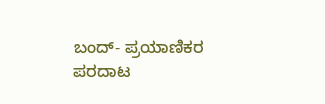ಬಂದ್- ಪ್ರಯಾಣಿಕರ ಪರದಾಟ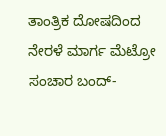ತಾಂತ್ರಿಕ ದೋಷದಿಂದ ನೇರಳೆ ಮಾರ್ಗ ಮೆಟ್ರೋ ಸಂಚಾರ ಬಂದ್-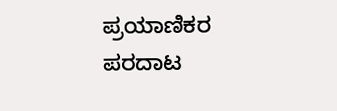ಪ್ರಯಾಣಿಕರ ಪರದಾಟ